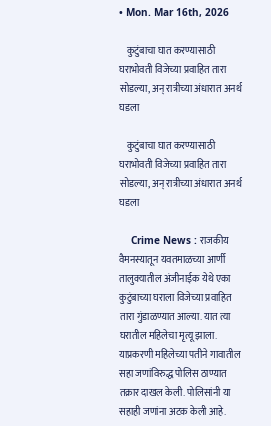• Mon. Mar 16th, 2026

    कुटुंबाचा घात करण्यासाठी घराभोवती विजेच्या प्रवाहित तारा सोडल्या, अन् रात्रीच्या अंधारात अनर्थ घडला

    कुटुंबाचा घात करण्यासाठी घराभोवती विजेच्या प्रवाहित तारा सोडल्या, अन् रात्रीच्या अंधारात अनर्थ घडला

    Crime News : राजकीय वैमनस्यातून यवतमाळच्या आर्णी तालुक्यातील अंजीनाईक येथे एका कुटुंबाच्या घराला विजेच्या प्रवाहित तारा गुंडाळण्यात आल्या. यात त्या घरातील महिलेचा मृत्यू झाला. याप्रकरणी महिलेच्या पतीने गावातील सहा जणांविरुद्ध पोलिस ठाण्यात तक्रार दाखल केली. पोलिसांनी या सहाही जणांना अटक केली आहे.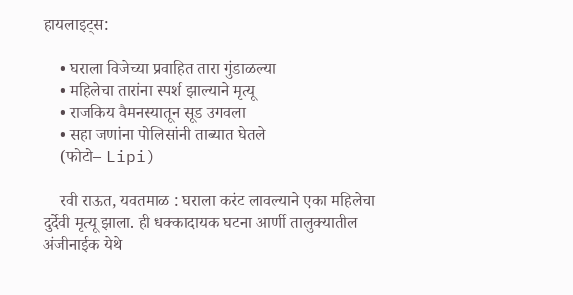हायलाइट्स:

    • घराला विजेच्या प्रवाहित तारा गुंडाळल्या
    • महिलेचा तारांना स्पर्श झाल्याने मृत्यू
    • राजकिय वैमनस्यातून सूड उगवला
    • सहा जणांना पोलिसांनी ताब्यात घेतले
    (फोटो– Lipi)

    रवी राऊत, यवतमाळ : घराला करंट लावल्याने एका महिलेचा दुर्देवी मृत्यू झाला. ही धक्कादायक घटना आर्णी तालुक्यातील अंजीनाईक येथे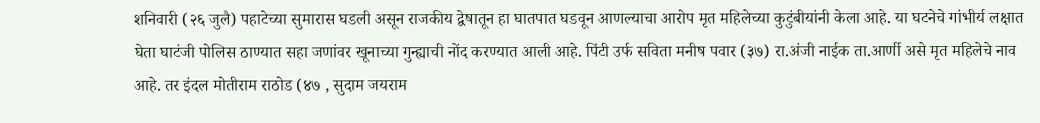शनिवारी (२६ जुलै) पहाटेच्या सुमारास घडली असून राजकीय द्वेषातून हा घातपात घडवून आणल्याचा आरोप मृत महिलेच्या कुटुंबीयांनी केला आहे. या घटनेचे गांभीर्य लक्षात घेता घाटंजी पोलिस ठाण्यात सहा जणांवर खूनाच्या गुन्ह्याची नोंद करण्यात आली आहे. पिंटी उर्फ सविता मनीष पवार (३७) रा.अंजी नाईक ता.आर्णी असे मृत महिलेचे नाव आहे. तर इंदल मोतीराम राठोड (४७ , सुदाम जयराम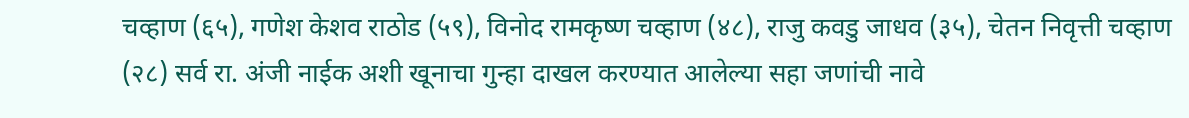चव्हाण (६५), गणेश केशव राठोड (५९), विनोद रामकृष्ण चव्हाण (४८), राजु कवडु जाधव (३५), चेतन निवृत्ती चव्हाण (२८) सर्व रा. अंजी नाईक अशी खूनाचा गुन्हा दाखल करण्यात आलेल्या सहा जणांची नावे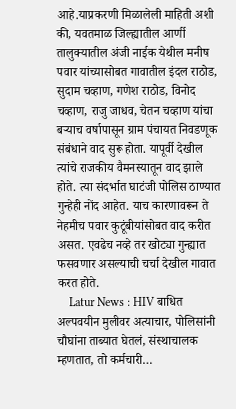आहे.याप्रकरणी मिळालेली माहिती अशी की, यवतमाळ जिल्ह्यातील आर्णी तालुक्यातील अंजी नाईक येथील मनीष पवार यांच्यासोबत गावातील इंदल राठोड, सुदाम चव्हाण, गणेश राठोड, विनोद चव्हाण, राजु जाधव, चेतन चव्हाण यांचा बऱ्याच वर्षापासून ग्राम पंचायत निवडणूक संबंधाने वाद सुरू होता. यापूर्वी देखील त्यांचे राजकीय वैमनस्यातून वाद झाले होते. त्या संदर्भात घाटंजी पोलिस ठाण्यात गुन्हेही नोंद आहेत. याच कारणावरून ते नेहमीच पवार कुटूंबीयांसोबत वाद करीत असत. एवढेच नव्हे तर खोट्या गुन्ह्यात फसवणार असल्याची चर्चा देखील गावात करत होते.
    Latur News : HIV बाधित अल्पवयीन मुलीवर अत्याचार, पोलिसांनी चौघांना ताब्यात घेतलं, संस्थाचालक म्हणतात, तो कर्मचारी…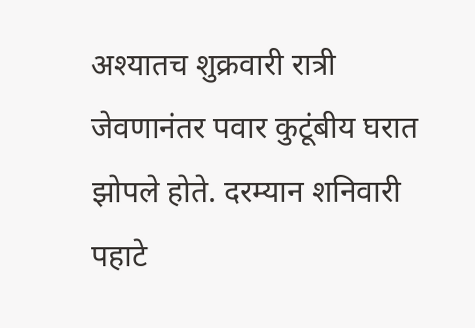अश्यातच शुक्रवारी रात्री जेवणानंतर पवार कुटूंबीय घरात झोपले होते. दरम्यान शनिवारी पहाटे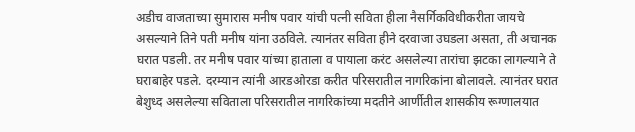अडीच वाजताच्या सुमारास मनीष पवार यांची पत्नी सविता हीला नैसर्गिकविधीकरीता जायचे असल्याने तिने पती मनीष यांना उठविले. त्यानंतर सविता हीने दरवाजा उघडला असता, ती अचानक घरात पडली. तर मनीष पवार यांच्या हाताला व पायाला करंट असलेल्या तारांचा झटका लागल्याने ते घराबाहेर पडले. दरम्यान त्यांनी आरडओरडा करीत परिसरातील नागरिकांना बोलावले. त्यानंतर घरात बेशुध्द असलेल्या सविताला परिसरातील नागरिकांच्या मदतीने आर्णीतील शासकीय रूग्णालयात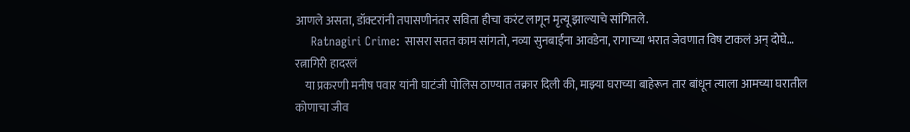आणले असता, डॉक्टरांनी तपासणीनंतर सविता हीचा करंट लागून मृत्यू झाल्याचे सांगितले.
    Ratnagiri Crime: सासरा सतत काम सांगतो, नव्या सुनबाईंना आवडेना, रागाच्या भरात जेवणात विष टाकलं अन् दोघे… रत्नागिरी हादरलं
    या प्रकरणी मनीष पवार यांनी घाटंजी पोलिस ठाण्यात तक्रार दिली की, माझ्या घराच्या बाहेरून तार बांधून त्याला आमच्या घरातील कोणाचा जीव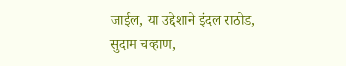जाईल, या उद्देशाने इंदल राठोड, सुदाम चव्हाण,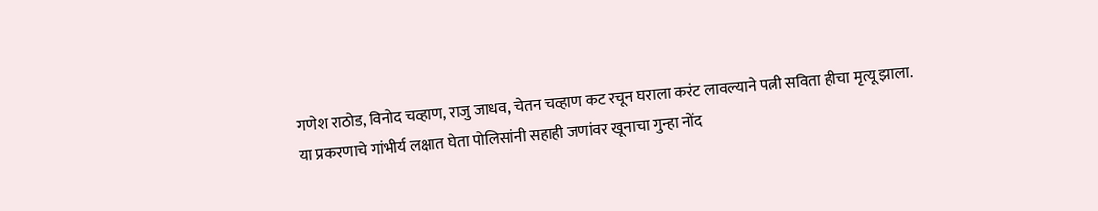गणेश राठोड, विनोद चव्हाण, राजु जाधव, चेतन चव्हाण कट रचून घराला करंट लावल्याने पत्नी सविता हीचा मृत्यू झाला. या प्रकरणाचे गांभीर्य लक्षात घेता पोलिसांनी सहाही जणांवर खूनाचा गुन्हा नोंद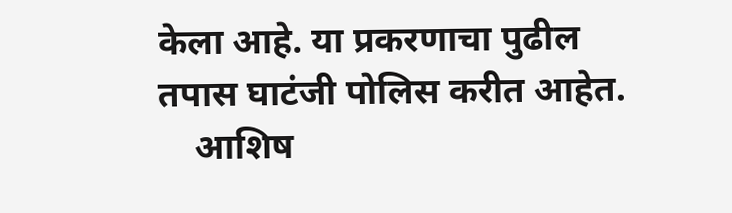केला आहे. या प्रकरणाचा पुढील तपास घाटंजी पोलिस करीत आहेत.
    आशिष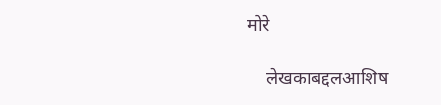मोरे

    लेखकाबद्दलआशिष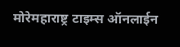मोरेमहाराष्ट्र टाइम्स ऑनलाईन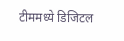टीममध्ये डिजिटल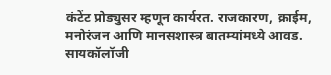कंटेंट प्रोड्युसर म्हणून कार्यरत. राजकारण, क्राईम, मनोरंजन आणि मानसशास्त्र बातम्यांमध्ये आवड. सायकॉलॉजी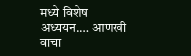मध्ये विशेष अध्ययन.… आणखी वाचा